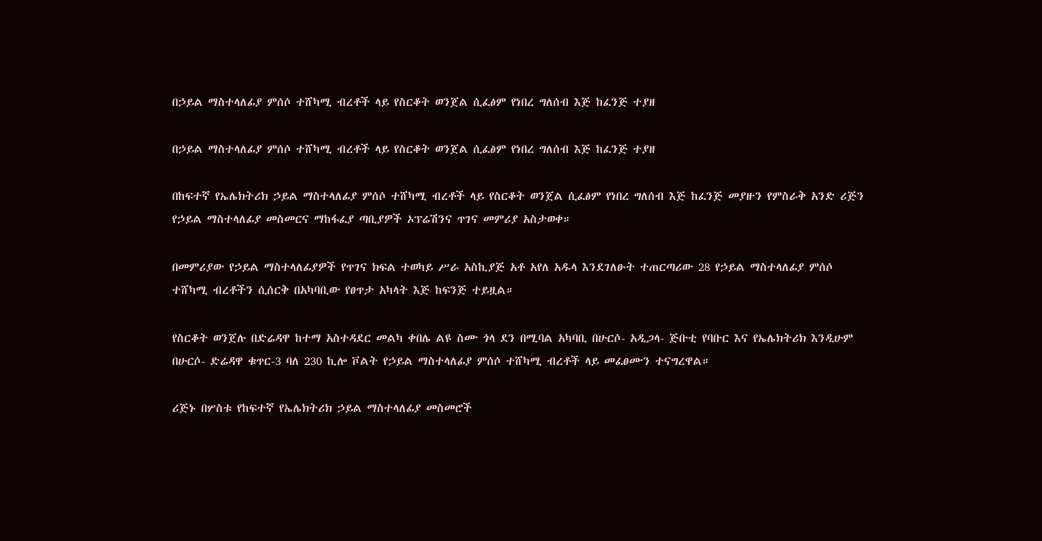በኃይል ማስተላለፊያ ምሰሶ ተሸካሚ ብረቶች ላይ የስርቆት ወንጀል ሲፈፅም የነበረ ግለሰብ እጅ ከፈንጅ ተያዘ

በኃይል ማስተላለፊያ ምሰሶ ተሸካሚ ብረቶች ላይ የስርቆት ወንጀል ሲፈፅም የነበረ ግለሰብ እጅ ከፈንጅ ተያዘ

በከፍተኛ የኤሌክትሪክ ኃይል ማስተላለፊያ ምሰሶ ተሸካሚ ብረቶች ላይ የስርቆት ወንጀል ሲፈፅም የነበረ ግለሰብ እጅ ከፈንጅ መያዙን የምስራቅ አንድ ሪጅን የኃይል ማስተላለፊያ መስመርና ማከፋፈያ ጣቢያዎች ኦፕሬሽንና ጥገና መምሪያ አስታወቀ።

በመምሪያው የኃይል ማስተላለፊያዎች የጥገና ክፍል ተወካይ ሥራ አስኪያጅ አቶ አየለ አዱላ እንደገለፁት ተጠርጣሪው 28 የኃይል ማስተላለፊያ ምሰሶ ተሸካሚ ብረቶችን ሲሰርቅ በአካባቢው የፀጥታ አካላት እጅ ከፍንጅ ተይዟል።

የስርቆት ወንጀሉ በድሬዳዋ ከተማ አስተዳደር መልካ ቀበሌ ልዩ ስሙ ጎላ ደን በሚባል አካባቢ በሁርሶ- አዲጋላ- ጅቡቲ የባቡር እና የኤሌክትሪክ እንዲሁም በሁርሶ- ድሬዳዋ ቁጥር-3 ባለ 230 ኪሎ ቮልት የኃይል ማስተላለፊያ ምሰሶ ተሸካሚ ብረቶች ላይ መፈፀሙን ተናግረዋል።

ሪጅኑ በሦስቱ የከፍተኛ የኤሌክትሪክ ኃይል ማስተላለፊያ መስመሮች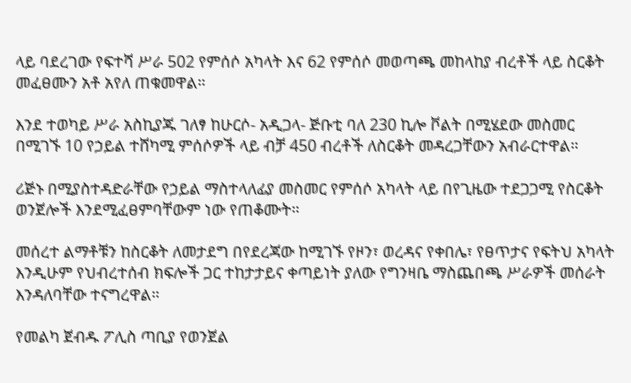ላይ ባደረገው የፍተሻ ሥራ 502 የምሰሶ አካላት እና 62 የምሰሶ መወጣጫ መከላከያ ብረቶች ላይ ስርቆት መፈፀሙን አቶ አየለ ጠቁመዋል።

እንደ ተወካይ ሥራ አስኪያጁ ገለፃ ከሁርሶ- አዲጋላ- ጅቡቲ ባለ 230 ኪሎ ቮልት በሚሄደው መስመር በሚገኙ 10 የኃይል ተሸካሚ ምሰሶዎች ላይ ብቻ 450 ብረቶች ለስርቆት መዳረጋቸውን አብራርተዋል።

ሪጅኑ በሚያስተዳድራቸው የኃይል ማስተላለፊያ መስመር የምሰሶ አካላት ላይ በየጊዜው ተደጋጋሚ የስርቆት ወንጀሎች እንደሚፈፀምባቸውም ነው የጠቆሙት።

መሰረተ ልማቶቹን ከስርቆት ለመታደግ በየደረጃው ከሚገኙ የዞን፣ ወረዳና የቀበሌ፣ የፀጥታና የፍትህ አካላት እንዲሁም የህብረተሰብ ክፍሎች ጋር ተከታታይና ቀጣይነት ያለው የግንዛቤ ማስጨበጫ ሥራዎች መሰራት እንዳለባቸው ተናግረዋል።

የመልካ ጀብዱ ፖሊስ ጣቢያ የወንጀል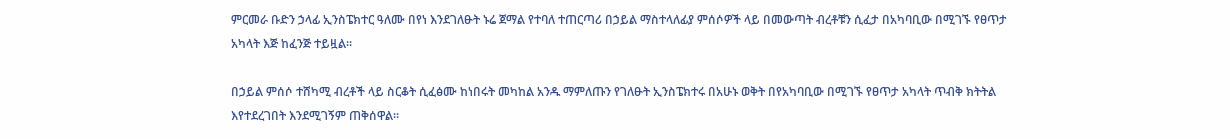ምርመራ ቡድን ኃላፊ ኢንስፔክተር ዓለሙ በየነ እንደገለፁት ኑሬ ጀማል የተባለ ተጠርጣሪ በኃይል ማስተላለፊያ ምሰሶዎች ላይ በመውጣት ብረቶቹን ሲፈታ በአካባቢው በሚገኙ የፀጥታ አካላት እጅ ከፈንጅ ተይዟል።

በኃይል ምሰሶ ተሸካሚ ብረቶች ላይ ስርቆት ሲፈፅሙ ከነበሩት መካከል አንዱ ማምለጡን የገለፁት ኢንስፔክተሩ በአሁኑ ወቅት በየአካባቢው በሚገኙ የፀጥታ አካላት ጥብቅ ክትትል እየተደረገበት እንደሚገኝም ጠቅሰዋል።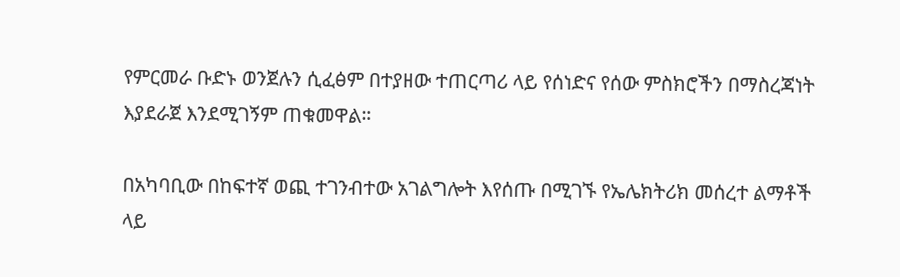የምርመራ ቡድኑ ወንጀሉን ሲፈፅም በተያዘው ተጠርጣሪ ላይ የሰነድና የሰው ምስክሮችን በማስረጃነት እያደራጀ እንደሚገኝም ጠቁመዋል።

በአካባቢው በከፍተኛ ወጪ ተገንብተው አገልግሎት እየሰጡ በሚገኙ የኤሌክትሪክ መሰረተ ልማቶች ላይ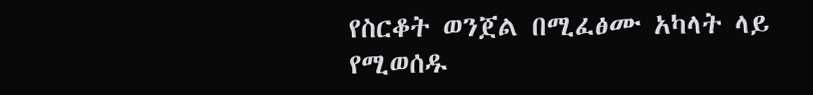የስርቆት ወንጀል በሚፈፅሙ አካላት ላይ የሚወሰዱ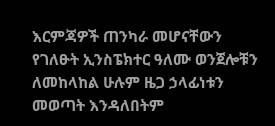እርምጃዎች ጠንካራ መሆናቸውን የገለፁት ኢንስፔክተር ዓለሙ ወንጀሎቹን ለመከላከል ሁሉም ዜጋ ኃላፊነቱን መወጣት እንዳለበትም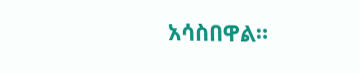አሳስበዋል።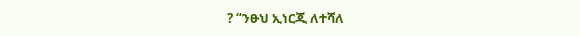? “ንፁህ ኢነርጂ ለተሻለ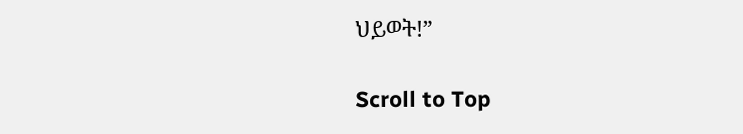ህይወት!”

Scroll to Top